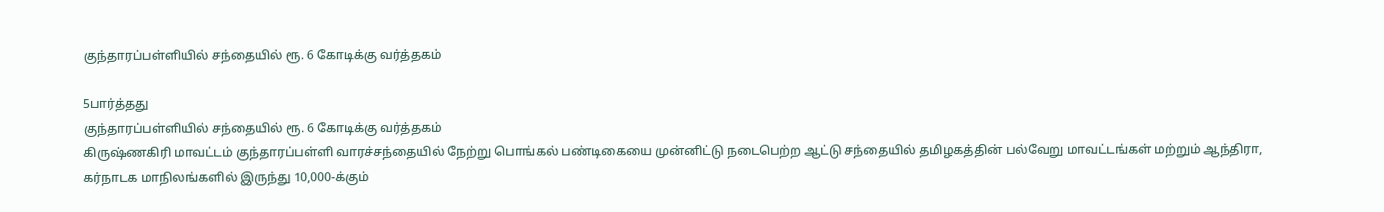குந்தாரப்பள்ளியில் சந்தையில் ரூ. 6 கோடிக்கு வர்த்தகம்

5பார்த்தது
குந்தாரப்பள்ளியில் சந்தையில் ரூ. 6 கோடிக்கு வர்த்தகம்
கிருஷ்ணகிரி மாவட்டம் குந்தாரப்பள்ளி வாரச்சந்தையில் நேற்று பொங்கல் பண்டிகையை முன்னிட்டு நடைபெற்ற ஆட்டு சந்தையில் தமிழகத்தின் பல்வேறு மாவட்டங்கள் மற்றும் ஆந்திரா, கர்நாடக மாநிலங்களில் இருந்து 10,000-க்கும்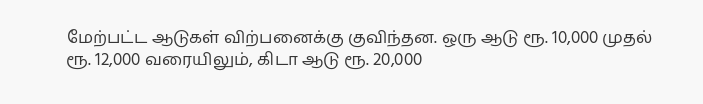மேற்பட்ட ஆடுகள் விற்பனைக்கு குவிந்தன. ஒரு ஆடு ரூ. 10,000 முதல் ரூ. 12,000 வரையிலும், கிடா ஆடு ரூ. 20,000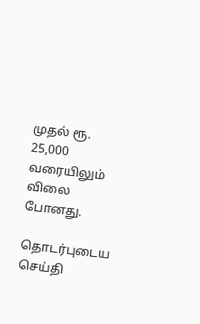முதல் ரூ. 25,000 வரையிலும் விலை போனது.

தொடர்புடைய செய்தி